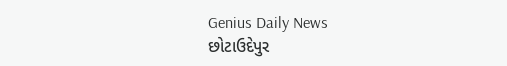Genius Daily News
છોટાઉદેપુર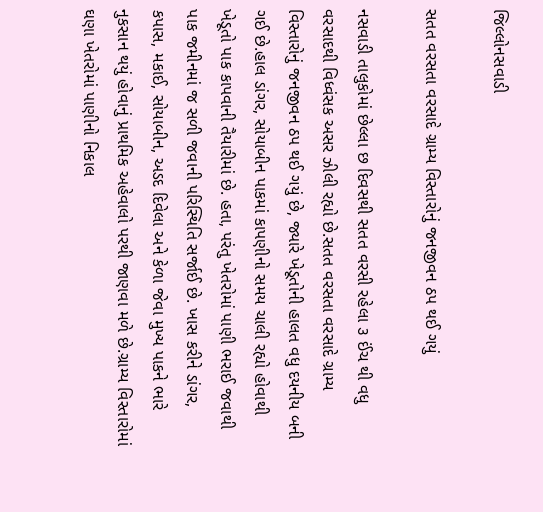જિલ્લોનસવાડી

સતત વરસતા વરસાદે ગ્રામ્ય વિસ્તારોનું જનજીવન ઠપ થઈ ગયું

નસવાડી તાલુકોમાં છેલ્લા છ દિવસથી સતત વરસી રહેલા ૩ ઈંચ થી વધુ વરસાદથી વિધ્વંસક અસર ઝીલી રહ્યો છે.સતત વરસતા વરસાદે ગ્રામ્ય વિસ્તારોનું જનજીવન ઠપ થઈ ગયું છે, જ્યારે ખેડૂતોની હાલત વધુ દયનીય બની ગઈ છે.હાલ ડાંગર, સોયાબીન પાકમાં કાપણીનો સમય ચાલી રહ્યો હોવાથી ખેડૂતો પાક કાપવાની તૈયારીમાં છે. હતા, પરંતુ ખેતરોમાં પાણી ભરાઈ જવાથી પાક જમીનમાં જ સળી જવાની પરિસ્થિતિ સર્જાઈ છે. ખાસ કરીને ડાંગર, કપાસ, મકાઈ, સોયાબીન, અડદ દિવેલા અને કેળા જેવા મુખ્ય પાકને ભારે નુકસાન થયું હોવાનું પ્રાથમિક અહેવાલો પરથી જાણવા મળે છે.ગ્રામ્ય વિસ્તારોમાં ઘણા ખેતરોમાં પાણીનો નિકાલ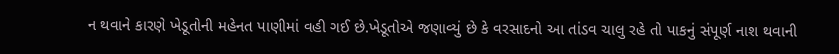ન થવાને કારણે ખેડૂતોની મહેનત પાણીમાં વહી ગઈ છે.ખેડૂતોએ જણાવ્યું છે કે વરસાદનો આ તાંડવ ચાલુ રહે તો પાકનું સંપૂર્ણ નાશ થવાની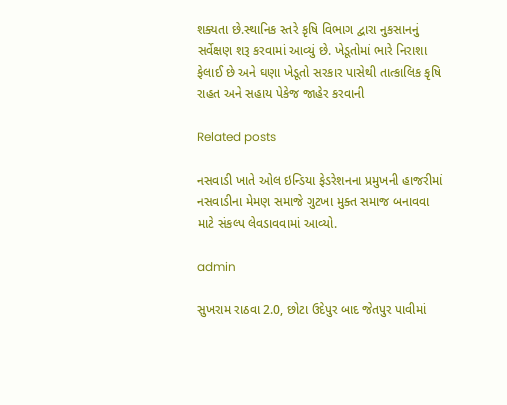શક્યતા છે.સ્થાનિક સ્તરે કૃષિ વિભાગ દ્વારા નુકસાનનું સર્વેક્ષણ શરૂ કરવામાં આવ્યું છે. ખેડૂતોમાં ભારે નિરાશા ફેલાઈ છે અને ઘણા ખેડૂતો સરકાર પાસેથી તાત્કાલિક કૃષિ રાહત અને સહાય પેકેજ જાહેર કરવાની

Related posts

નસવાડી ખાતે ઓલ ઇન્ડિયા ફેડરેશનના પ્રમુખની હાજરીમાં નસવાડીના મેમણ સમાજે ગુટખા મુક્ત સમાજ બનાવવા માટે સંકલ્પ લેવડાવવામાં આવ્યો.

admin

સુખરામ રાઠવા 2.0, છોટા ઉદેપુર બાદ જેતપુર પાવીમાં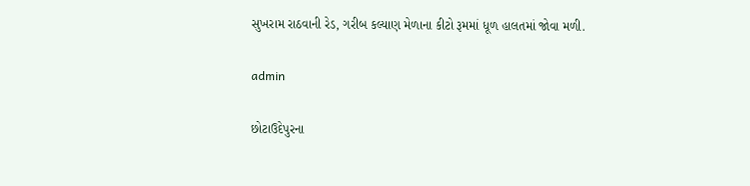સુખરામ રાઠવાની રેડ, ગરીબ કલ્યાણ મેળાના કીટો રૂમમાં ધૂળ હાલતમાં જોવા મળી.

admin

છોટાઉદેપુરના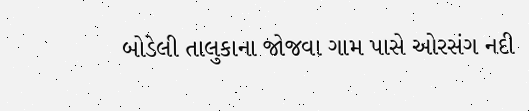બોડેલી તાલુકાના જોજવા ગામ પાસે ઓરસંગ નદી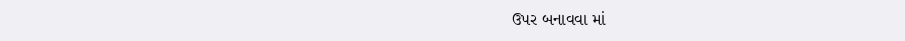ઉપર બનાવવા માં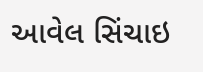આવેલ સિંચાઇ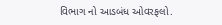વિભાગ નો આડબંધ ઓવરફલો.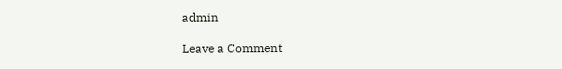admin

Leave a Comment